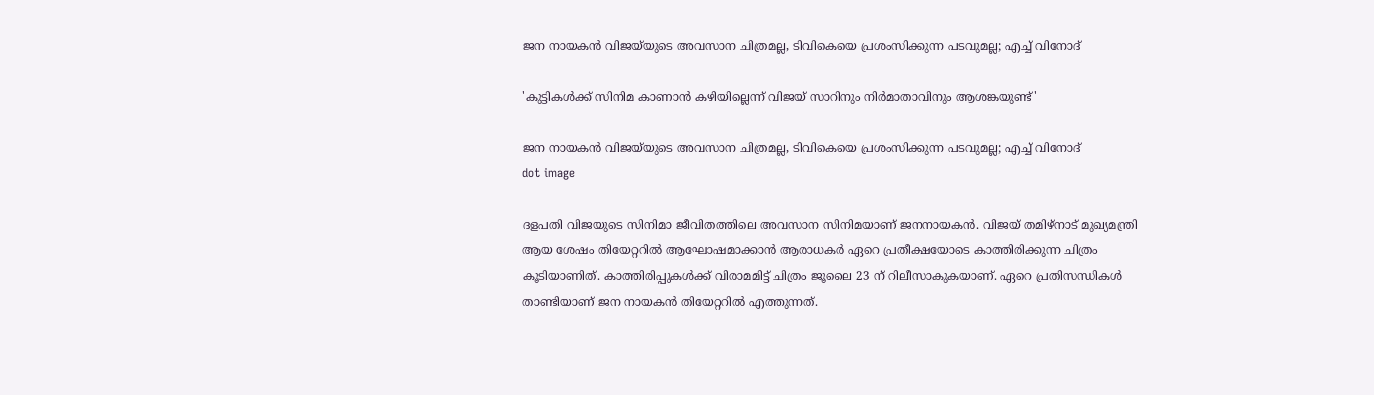ജന നായകൻ വിജയ്‌യുടെ അവസാന ചിത്രമല്ല, ടിവികെയെ പ്രശംസിക്കുന്ന പടവുമല്ല; എച്ച് വിനോദ്

'കുട്ടികൾക്ക് സിനിമ കാണാൻ കഴിയില്ലെന്ന് വിജയ് സാറിനും നിർമാതാവിനും ആശങ്കയുണ്ട്'

ജന നായകൻ വിജയ്‌യുടെ അവസാന ചിത്രമല്ല, ടിവികെയെ പ്രശംസിക്കുന്ന പടവുമല്ല; എച്ച് വിനോദ്
dot image

ദളപതി വിജയുടെ സിനിമാ ജീവിതത്തിലെ അവസാന സിനിമയാണ് ജനനായകൻ. വിജയ് തമിഴ്നാട് മുഖ്യമന്ത്രി ആയ ശേഷം തിയേറ്ററിൽ ആഘോഷമാക്കാൻ ആരാധകർ ഏറെ പ്രതീക്ഷയോടെ കാത്തിരിക്കുന്ന ചിത്രം കൂടിയാണിത്. കാത്തിരിപ്പുകൾക്ക് വിരാമമിട്ട് ചിത്രം ജൂലൈ 23 ന് റിലീസാകുകയാണ്. ഏറെ പ്രതിസന്ധികൾ താണ്ടിയാണ് ജന നായകൻ തിയേറ്ററിൽ എത്തുന്നത്.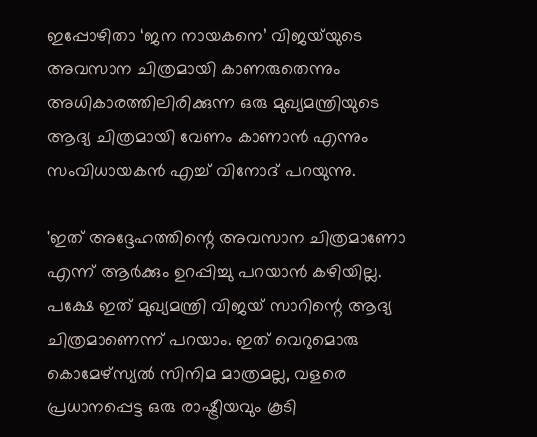ഇപ്പോഴിതാ ‘ജന നായകനെ’ വിജയ്‌യുടെ അവസാന ചിത്രമായി കാണരുതെന്നും അധികാരത്തിലിരിക്കുന്ന ഒരു മുഖ്യമന്ത്രിയുടെ ആദ്യ ചിത്രമായി വേണം കാണാൻ എന്നും സംവിധായകൻ എച്ച് വിനോദ് പറയുന്നു.

'ഇത് അദ്ദേഹത്തിന്റെ അവസാന ചിത്രമാണോ എന്ന് ആർക്കും ഉറപ്പിച്ചു പറയാൻ കഴിയില്ല. പക്ഷേ ഇത് മുഖ്യമന്ത്രി വിജയ് സാറിന്റെ ആദ്യ ചിത്രമാണെന്ന് പറയാം. ഇത് വെറുമൊരു കൊമേഴ്സ്യൽ സിനിമ മാത്രമല്ല, വളരെ പ്രധാനപ്പെട്ട ഒരു രാഷ്ട്രീയവും കൂടി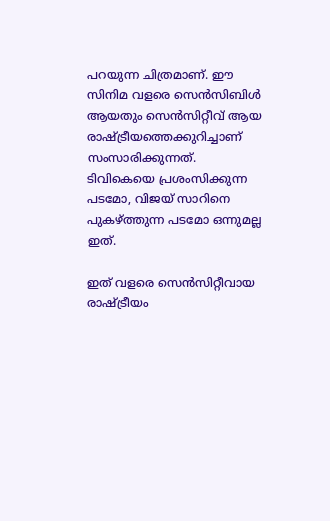പറയുന്ന ചിത്രമാണ്. ഈ സിനിമ വളരെ സെൻസിബിൾ ആയതും സെൻസിറ്റീവ് ആയ രാഷ്ട്രീയത്തെക്കുറിച്ചാണ് സംസാരിക്കുന്നത്. ടിവികെയെ പ്രശംസിക്കുന്ന പടമോ, വിജയ് സാറിനെ പുകഴ്ത്തുന്ന പടമോ ഒന്നുമല്ല ഇത്.

ഇത് വളരെ സെൻസിറ്റീവായ രാഷ്ട്രീയം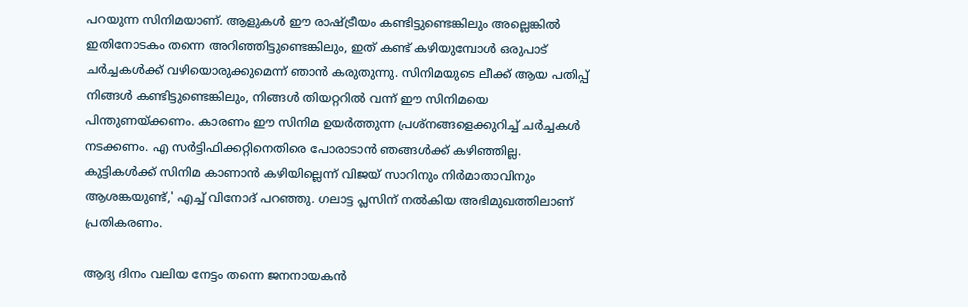പറയുന്ന സിനിമയാണ്. ആളുകൾ ഈ രാഷ്ട്രീയം കണ്ടിട്ടുണ്ടെങ്കിലും അല്ലെങ്കിൽ ഇതിനോടകം തന്നെ അറിഞ്ഞിട്ടുണ്ടെങ്കിലും, ഇത് കണ്ട് കഴിയുമ്പോൾ ഒരുപാട് ചർച്ചകൾക്ക് വഴിയൊരുക്കുമെന്ന് ഞാൻ കരുതുന്നു. സിനിമയുടെ ലീക്ക് ആയ പതിപ്പ് നിങ്ങൾ കണ്ടിട്ടുണ്ടെങ്കിലും, നിങ്ങൾ തിയറ്ററിൽ വന്ന് ഈ സിനിമയെ പിന്തുണയ്ക്കണം. കാരണം ഈ സിനിമ ഉയർത്തുന്ന പ്രശ്‌നങ്ങളെക്കുറിച്ച് ചർച്ചകൾ നടക്കണം. എ സർട്ടിഫിക്കറ്റിനെതിരെ പോരാടാൻ ഞങ്ങൾക്ക് കഴിഞ്ഞില്ല. കുട്ടികൾക്ക് സിനിമ കാണാൻ കഴിയില്ലെന്ന് വിജയ് സാറിനും നിർമാതാവിനും ആശങ്കയുണ്ട്,' എച്ച് വിനോദ് പറഞ്ഞു. ഗലാട്ട പ്ലസിന് നൽകിയ അഭിമുഖത്തിലാണ് പ്രതികരണം.

ആദ്യ ദിനം വലിയ നേട്ടം തന്നെ ജനനായകൻ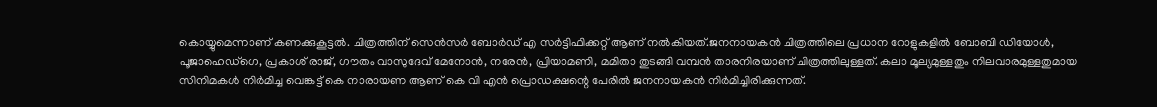കൊയ്യുമെന്നാണ് കണക്കുകൂട്ടൽ. ചിത്രത്തിന് സെൻസർ ബോർഡ് എ സർട്ടിഫിക്കറ്റ് ആണ് നൽകിയത്.ജനനായകൻ ചിത്രത്തിലെ പ്രധാന റോളുകളിൽ ബോബി ഡിയോൾ, പൂജാഹെഡ്ഗെ, പ്രകാശ് രാജ്, ഗൗതം വാസുദേവ് മേനോൻ, നരേൻ, പ്രിയാമണി, മമിതാ തുടങ്ങി വമ്പൻ താരനിരയാണ് ചിത്രത്തിലുള്ളത്. കലാ മൂല്യമുള്ളതും നിലവാരമുള്ളതുമായ സിനിമകൾ നിർമിച്ച വെങ്കട്ട് കെ നാരായണ ആണ് കെ വി എൻ പ്രൊഡക്ഷന്റെ പേരിൽ ജനനായകൻ നിർമിച്ചിരിക്കുന്നത്.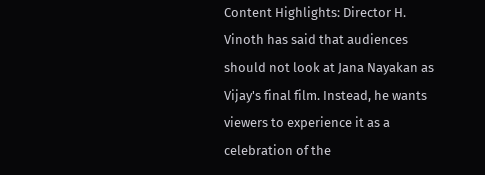Content Highlights: Director H. Vinoth has said that audiences should not look at Jana Nayakan as Vijay's final film. Instead, he wants viewers to experience it as a celebration of the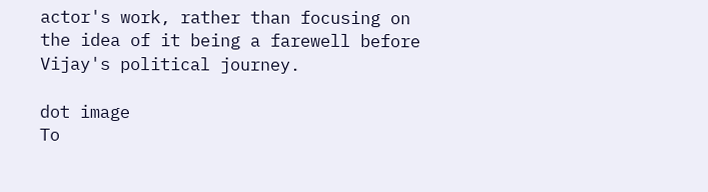actor's work, rather than focusing on the idea of it being a farewell before Vijay's political journey.

dot image
To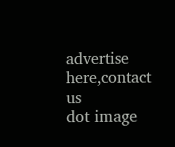advertise here,contact us
dot image